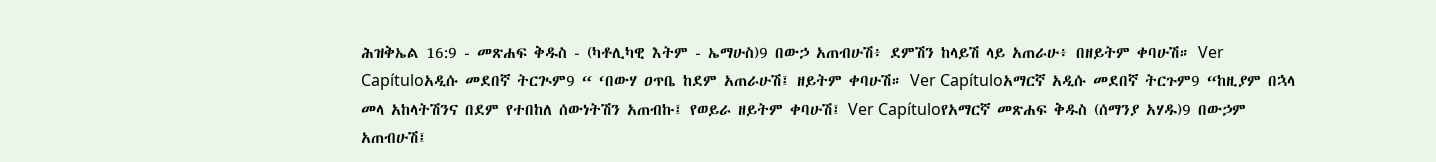ሕዝቅኤል 16:9 - መጽሐፍ ቅዱስ - (ካቶሊካዊ እትም - ኤማሁስ)9 በውኃ አጠብሁሽ፥ ደምሽን ከላይሽ ላይ አጠራሁ፥ በዘይትም ቀባሁሽ። Ver Capítuloአዲሱ መደበኛ ትርጒም9 “ ‘በውሃ ዐጥቤ ከደም አጠራሁሽ፤ ዘይትም ቀባሁሽ። Ver Capítuloአማርኛ አዲሱ መደበኛ ትርጉም9 “ከዚያም በኋላ መላ አከላትሽንና በደም የተበከለ ሰውነትሽን አጠብኩ፤ የወይራ ዘይትም ቀባሁሽ፤ Ver Capítuloየአማርኛ መጽሐፍ ቅዱስ (ሰማንያ አሃዱ)9 በውኃም አጠብሁሽ፤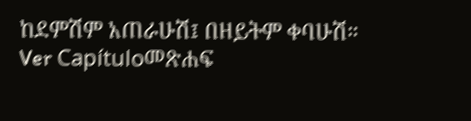ከደምሽም አጠራሁሽ፤ በዘይትም ቀባሁሽ። Ver Capítuloመጽሐፍ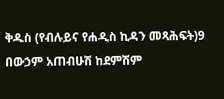ቅዱስ (የብሉይና የሐዲስ ኪዳን መጻሕፍት)9 በውኃም አጠብሁሽ ከደምሽም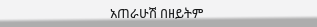አጠራሁሽ በዘይትም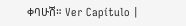ቀባሁሽ። Ver Capítulo |